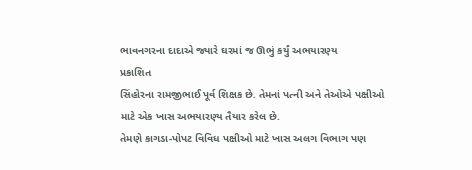ભાવનગરના દાદાએ જ્યારે ઘરમાં જ ઊભું કર્યું અભયારણ્ય
પ્રકાશિત
સિંહોરના રામજીભાઈ પૂર્વ શિક્ષક છે. તેમનાં પત્ની અને તેઓએ પક્ષીઓ માટે એક ખાસ અભયારણ્ય તૈયાર કરેલ છે.
તેમણે કાગડા-પોપટ વિવિધ પક્ષીઓ માટે ખાસ અલગ વિભાગ પણ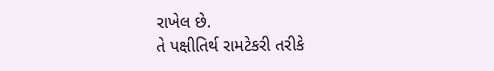રાખેલ છે.
તે પક્ષીતિર્થ રામટેકરી તરીકે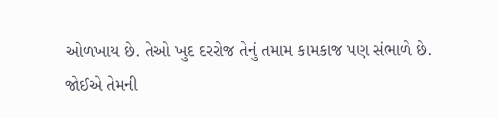ઓળખાય છે. તેઓ ખુદ દરરોજ તેનું તમામ કામકાજ પણ સંભાળે છે.
જોઈએ તેમની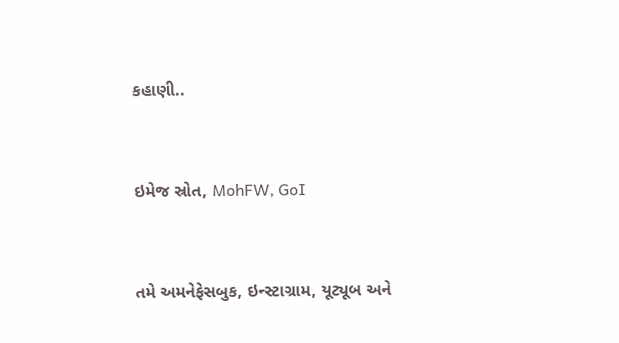કહાણી..


ઇમેજ સ્રોત, MohFW, GoI


તમે અમનેફેસબુક, ઇન્સ્ટાગ્રામ, યૂટ્યૂબ અને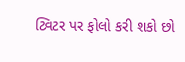ટ્વિટર પર ફોલો કરી શકો છો